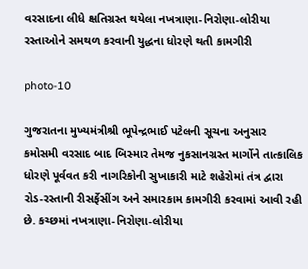વરસાદના લીધે ક્ષતિગ્રસ્ત થયેલા નખત્રાણા-નિરોણા-લોરીયા રસ્તાઓને સમથળ કરવાની યુદ્ધના ધોરણે થતી કામગીરી

photo-10

ગુજરાતના મુખ્યમંત્રીશ્રી ભૂપેન્દ્રભાઈ પટેલની સૂચના અનુસાર કમોસમી વરસાદ બાદ બિસ્માર તેમજ નુકસાનગ્રસ્ત માર્ગોને તાત્કાલિક ધોરણે પૂર્વવત કરી નાગરિકોની સુખાકારી માટે શહેરોમાં તંત્ર દ્વારા રોડ-રસ્તાની રીસર્ફેસીંગ અને સમારકામ કામગીરી કરવામાં આવી રહી છે. કચ્છમાં નખત્રાણા-નિરોણા-લોરીયા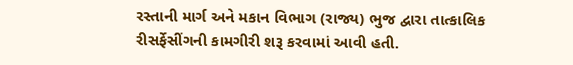રસ્તાની માર્ગ અને મકાન વિભાગ (રાજ્ય) ભુજ દ્વારા તાત્કાલિક રીસર્ફેસીંગની કામગીરી શરૂ કરવામાં આવી હતી.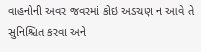વાહનોની અવર જવરમાં કોઇ અડચણ ન આવે તે સુનિશ્ચિત કરવા અને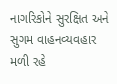નાગરિકોને સુરક્ષિત અને સુગમ વાહનવ્યવહાર મળી રહે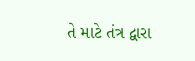તે માટે તંત્ર દ્વારા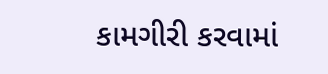કામગીરી કરવામાં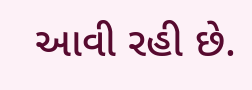આવી રહી છે.